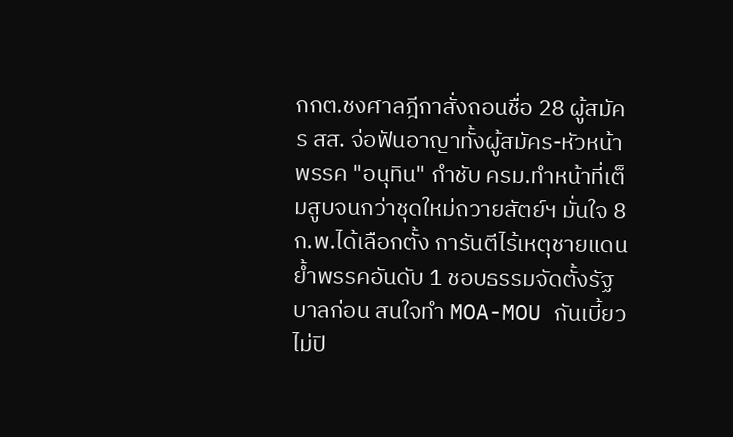กกต.ชงศาลฎีกาสั่งถอนชื่อ 28 ผู้สมัคร สส. จ่อฟันอาญาทั้งผู้สมัคร-หัวหน้าพรรค "อนุทิน" กำชับ ครม.ทำหน้าที่เต็มสูบจนกว่าชุดใหม่ถวายสัตย์ฯ มั่นใจ 8 ก.พ.ได้เลือกตั้ง การันตีไร้เหตุชายแดน ย้ำพรรคอันดับ 1 ชอบธรรมจัดตั้งรัฐบาลก่อน สนใจทำ MOA-MOU กันเบี้ยว ไม่ปิ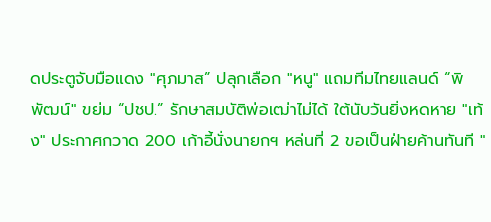ดประตูจับมือแดง "ศุภมาส” ปลุกเลือก "หนู" แถมทีมไทยแลนด์ “พิพัฒน์" ขย่ม “ปชป.” รักษาสมบัติพ่อเฒ่าไม่ได้ ใต้นับวันยิ่งหดหาย "เท้ง" ประกาศกวาด 200 เก้าอี้นั่งนายกฯ หล่นที่ 2 ขอเป็นฝ่ายค้านทันที "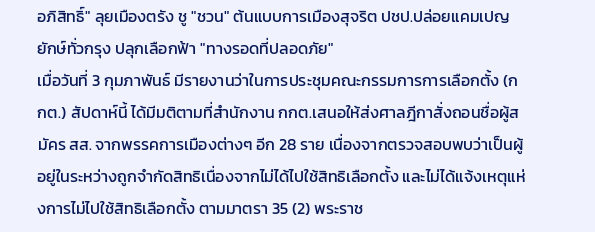อภิสิทธิ์" ลุยเมืองตรัง ชู "ชวน" ต้นแบบการเมืองสุจริต ปชป.ปล่อยแคมเปญยักษ์ทั่วกรุง ปลุกเลือกฟ้า "ทางรอดที่ปลอดภัย"
เมื่อวันที่ 3 กุมภาพันธ์ มีรายงานว่าในการประชุมคณะกรรมการการเลือกตั้ง (กกต.) สัปดาห์นี้ ได้มีมติตามที่สำนักงาน กกต.เสนอให้ส่งศาลฎีกาสั่งถอนชื่อผู้สมัคร สส. จากพรรคการเมืองต่างๆ อีก 28 ราย เนื่องจากตรวจสอบพบว่าเป็นผู้อยู่ในระหว่างถูกจำกัดสิทธิเนื่องจากไม่ได้ไปใช้สิทธิเลือกตั้ง และไม่ได้แจ้งเหตุแห่งการไม่ไปใช้สิทธิเลือกตั้ง ตามมาตรา 35 (2) พระราช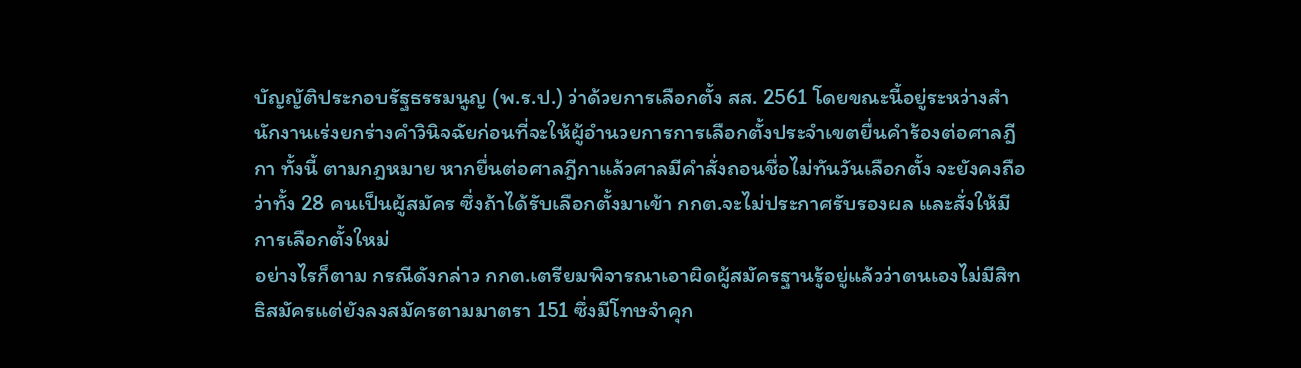บัญญัติประกอบรัฐธรรมนูญ (พ.ร.ป.) ว่าด้วยการเลือกตั้ง สส. 2561 โดยขณะนี้อยู่ระหว่างสำนักงานเร่งยกร่างคำวินิจฉัยก่อนที่จะให้ผู้อำนวยการการเลือกตั้งประจำเขตยื่นคำร้องต่อศาลฎีกา ทั้งนี้ ตามกฎหมาย หากยื่นต่อศาลฎีกาแล้วศาลมีคำสั่งถอนชื่อไม่ทันวันเลือกตั้ง จะยังคงถือว่าทั้ง 28 คนเป็นผู้สมัคร ซึ่งถ้าได้รับเลือกตั้งมาเข้า กกต.จะไม่ประกาศรับรองผล และสั่งให้มีการเลือกตั้งใหม่
อย่างไรก็ตาม กรณีดังกล่าว กกต.เตรียมพิจารณาเอาผิดผู้สมัครฐานรู้อยู่แล้วว่าตนเองไม่มีสิทธิสมัครแต่ยังลงสมัครตามมาตรา 151 ซึ่งมีโทษจำคุก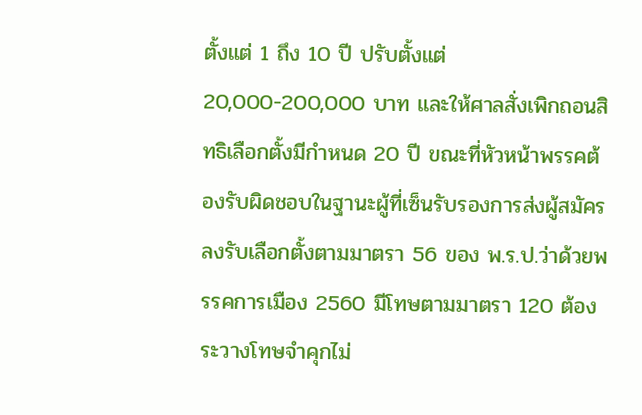ตั้งแต่ 1 ถึง 10 ปี ปรับตั้งแต่ 20,000-200,000 บาท และให้ศาลสั่งเพิกถอนสิทธิเลือกตั้งมีกำหนด 20 ปี ขณะที่หัวหน้าพรรคต้องรับผิดชอบในฐานะผู้ที่เซ็นรับรองการส่งผู้สมัครลงรับเลือกตั้งตามมาตรา 56 ของ พ.ร.ป.ว่าด้วยพรรคการเมือง 2560 มีโทษตามมาตรา 120 ต้องระวางโทษจำคุกไม่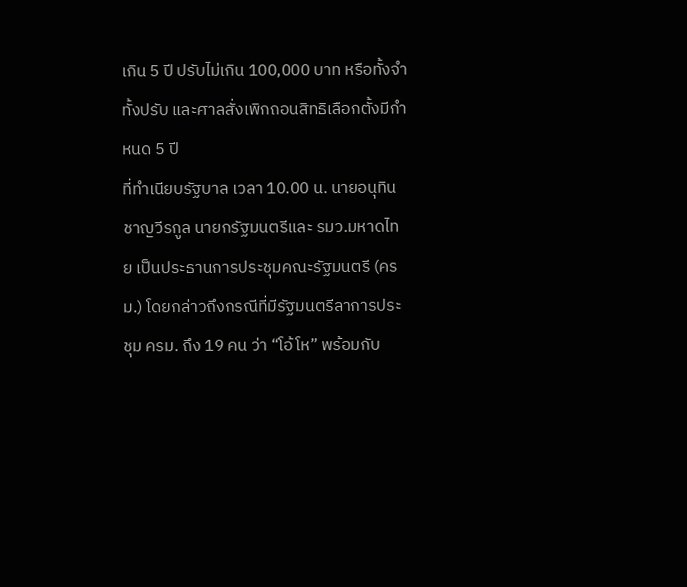เกิน 5 ปี ปรับไม่เกิน 100,000 บาท หรือทั้งจำทั้งปรับ และศาลสั่งเพิกถอนสิทธิเลือกตั้งมีกำหนด 5 ปี
ที่ทำเนียบรัฐบาล เวลา 10.00 น. นายอนุทิน ชาญวีรกูล นายกรัฐมนตรีและ รมว.มหาดไทย เป็นประธานการประชุมคณะรัฐมนตรี (ครม.) โดยกล่าวถึงกรณีที่มีรัฐมนตรีลาการประชุม ครม. ถึง 19 คน ว่า “โอ้โห” พร้อมกับ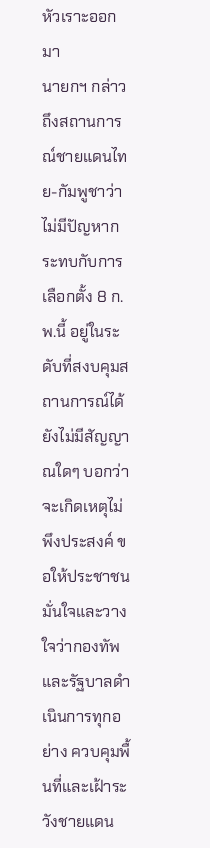หัวเราะออกมา
นายกฯ กล่าวถึงสถานการณ์ชายแดนไทย-กัมพูชาว่า ไม่มีปัญหากระทบกับการเลือกตั้ง 8 ก.พ.นี้ อยู่ในระดับที่สงบคุมสถานการณ์ได้ ยังไม่มีสัญญาณใดๆ บอกว่าจะเกิดเหตุไม่พึงประสงค์ ขอให้ประชาชนมั่นใจและวางใจว่ากองทัพและรัฐบาลดำเนินการทุกอย่าง ควบคุมพื้นที่และเฝ้าระวังชายแดน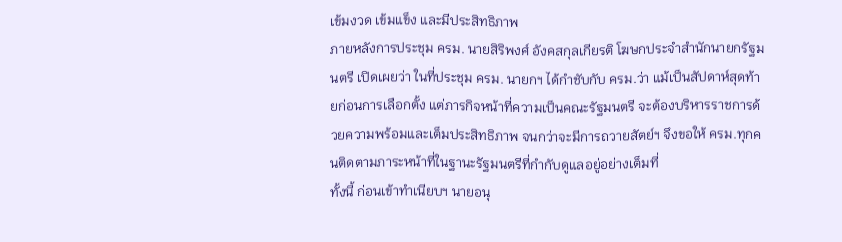เข้มงวด เข้มแข็ง และมีประสิทธิภาพ
ภายหลังการประชุม ครม. นายสิริพงศ์ อังคสกุลเกียรติ โฆษกประจำสำนักนายกรัฐมนตรี เปิดเผยว่า ในที่ประชุม ครม. นายกฯ ได้กำชับกับ ครม.ว่า แม้เป็นสัปดาห์สุดท้ายก่อนการเลือกตั้ง แต่ภารกิจหน้าที่ความเป็นคณะรัฐมนตรี จะต้องบริหารราชการด้วยความพร้อมและเต็มประสิทธิภาพ จนกว่าจะมีการถวายสัตย์ฯ จึงขอให้ ครม.ทุกคนติดตามภาระหน้าที่ในฐานะรัฐมนตรีที่กำกับดูแลอยู่อย่างเต็มที่
ทั้งนี้ ก่อนเข้าทำเนียบฯ นายอนุ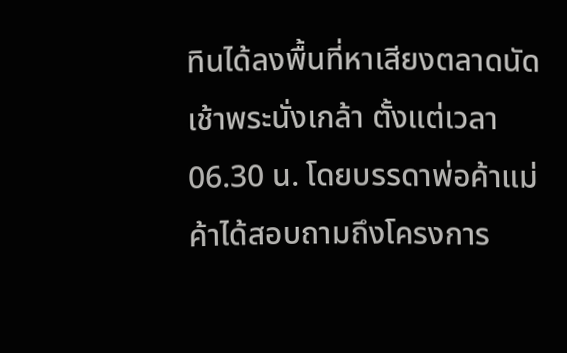ทินได้ลงพื้นที่หาเสียงตลาดนัดเช้าพระนั่งเกล้า ตั้งแต่เวลา 06.30 น. โดยบรรดาพ่อค้าแม่ค้าได้สอบถามถึงโครงการ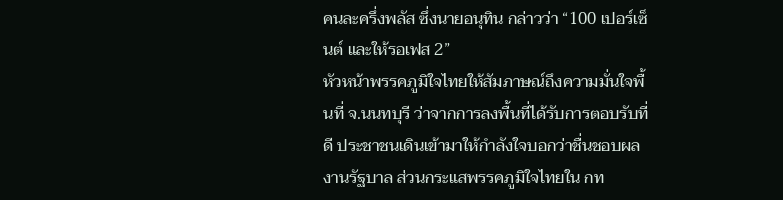คนละครึ่งพลัส ซึ่งนายอนุทิน กล่าวว่า “100 เปอร์เซ็นต์ และให้รอเฟส 2”
หัวหน้าพรรคภูมิใจไทยให้สัมภาษณ์ถึงความมั่นใจพื้นที่ จ.นนทบุรี ว่าจากการลงพื้นที่ได้รับการตอบรับที่ดี ประชาชนเดินเข้ามาให้กำลังใจบอกว่าชื่นชอบผลงานรัฐบาล ส่วนกระแสพรรคภูมิใจไทยใน กท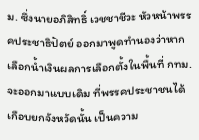ม. ซึ่งนายอภิสิทธิ์ เวชชาชีวะ หัวหน้าพรรคประชาธิปัตย์ ออกมาพูดทำนองว่าหากเลือกน้ำเงินผลการเลือกตั้งในพื้นที่ กทม.จะออกมาแบบเดิม ที่พรรคประชาชนได้เกือบยกจังหวัดนั้น เป็นความ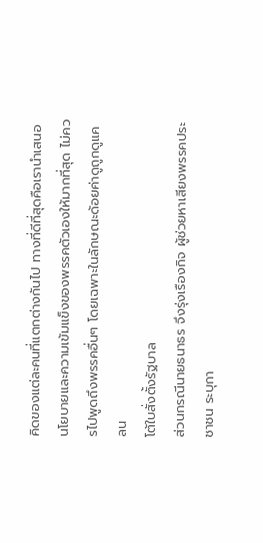คิดของแต่ละคนที่แตกต่างกันไป ทางที่ดีที่สุดคือเรานำเสนอนโยบายและความเข้มแข็งของพรรคตัวเองให้มากที่สุด ไม่ควรไปพูดถึงพรรคอื่นๆ โดยเฉพาะในลักษณะด้อยค่าดูถูกดูแคลน
โต้ใบสั่งตั้งรัฐบาล
ส่วนกรณีนายธนาธร จึงรุ่งเรืองกิจ ผู้ช่วยหาเสียงพรรคประชาชน ระบุกา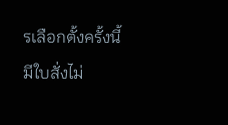รเลือกตั้งครั้งนี้มีใบสั่งไม่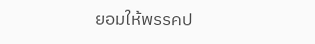ยอมให้พรรคป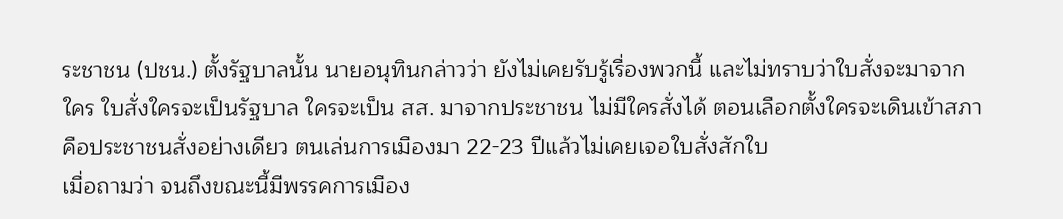ระชาชน (ปชน.) ตั้งรัฐบาลนั้น นายอนุทินกล่าวว่า ยังไม่เคยรับรู้เรื่องพวกนี้ และไม่ทราบว่าใบสั่งจะมาจากใคร ใบสั่งใครจะเป็นรัฐบาล ใครจะเป็น สส. มาจากประชาชน ไม่มีใครสั่งได้ ตอนเลือกตั้งใครจะเดินเข้าสภา คือประชาชนสั่งอย่างเดียว ตนเล่นการเมืองมา 22-23 ปีแล้วไม่เคยเจอใบสั่งสักใบ
เมื่อถามว่า จนถึงขณะนี้มีพรรคการเมือง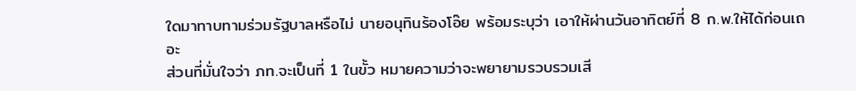ใดมาทาบทามร่วมรัฐบาลหรือไม่ นายอนุทินร้องโอ๊ย พร้อมระบุว่า เอาให้ผ่านวันอาทิตย์ที่ 8 ก.พ.ให้ได้ก่อนเถอะ
ส่วนที่มั่นใจว่า ภท.จะเป็นที่ 1 ในขั้ว หมายความว่าจะพยายามรวบรวมเสี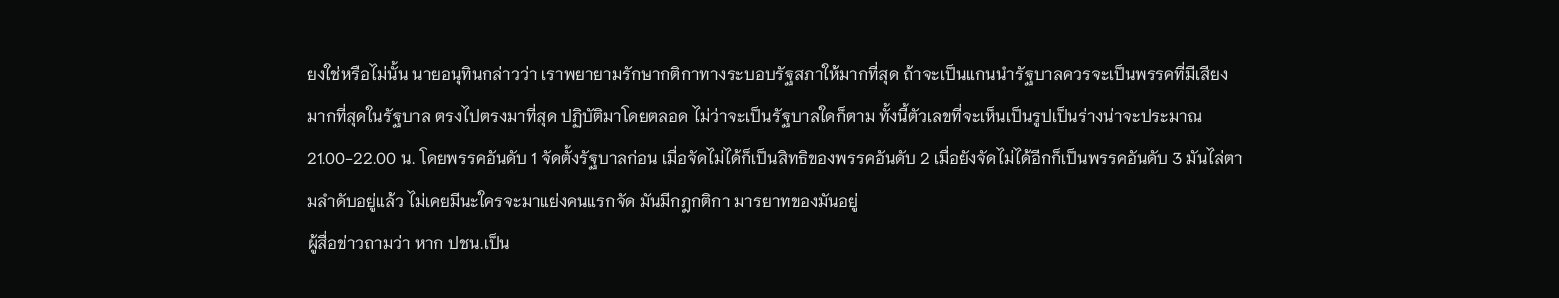ยงใช่หรือไม่นั้น นายอนุทินกล่าวว่า เราพยายามรักษากติกาทางระบอบรัฐสภาให้มากที่สุด ถ้าจะเป็นแกนนำรัฐบาลควรจะเป็นพรรคที่มีเสียงมากที่สุดในรัฐบาล ตรงไปตรงมาที่สุด ปฏิบัติมาโดยตลอด ไม่ว่าจะเป็นรัฐบาลใดก็ตาม ทั้งนี้ตัวเลขที่จะเห็นเป็นรูปเป็นร่างน่าจะประมาณ 21.00-22.00 น. โดยพรรคอันดับ 1 จัดตั้งรัฐบาลก่อน เมื่อจัดไม่ได้ก็เป็นสิทธิของพรรคอันดับ 2 เมื่อยังจัดไม่ได้อีกก็เป็นพรรคอันดับ 3 มันไล่ตามลำดับอยู่แล้ว ไม่เคยมีนะใครจะมาแย่งคนแรกจัด มันมีกฎกติกา มารยาทของมันอยู่
ผู้สื่อข่าวถามว่า หาก ปชน.เป็น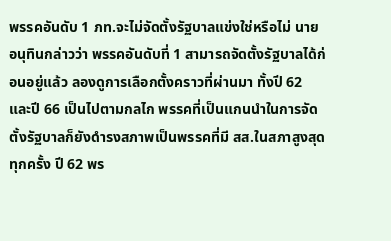พรรคอันดับ 1 ภท.จะไม่จัดตั้งรัฐบาลแข่งใช่หรือไม่ นายอนุทินกล่าวว่า พรรคอันดับที่ 1 สามารถจัดตั้งรัฐบาลได้ก่อนอยู่แล้ว ลองดูการเลือกตั้งคราวที่ผ่านมา ทั้งปี 62 และปี 66 เป็นไปตามกลไก พรรคที่เป็นแกนนำในการจัดตั้งรัฐบาลก็ยังดำรงสภาพเป็นพรรคที่มี สส.ในสภาสูงสุดทุกครั้ง ปี 62 พร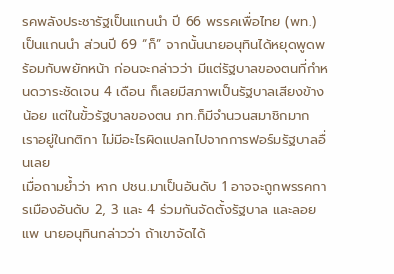รคพลังประชารัฐเป็นแกนนำ ปี 66 พรรคเพื่อไทย (พท.) เป็นแกนนำ ส่วนปี 69 “ก็” จากนั้นนายอนุทินได้หยุดพูดพร้อมกับพยักหน้า ก่อนจะกล่าวว่า มีแต่รัฐบาลของตนที่กำหนดวาระชัดเจน 4 เดือน ก็เลยมีสภาพเป็นรัฐบาลเสียงข้างน้อย แต่ในขั้วรัฐบาลของตน ภท.ก็มีจำนวนสมาชิกมาก เราอยู่ในกติกา ไม่มีอะไรผิดแปลกไปจากการฟอร์มรัฐบาลอื่นเลย
เมื่อถามย้ำว่า หาก ปชน.มาเป็นอันดับ 1 อาจจะถูกพรรคการเมืองอันดับ 2, 3 และ 4 ร่วมกันจัดตั้งรัฐบาล และลอยแพ นายอนุทินกล่าวว่า ถ้าเขาจัดได้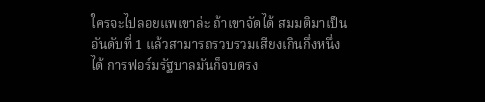ใครจะไปลอยแพเขาล่ะ ถ้าเขาจัดได้ สมมติมาเป็นอันดับที่ 1 แล้วสามารถรวบรวมเสียงเกินกึ่งหนึ่งได้ การฟอร์มรัฐบาลมันก็จบตรง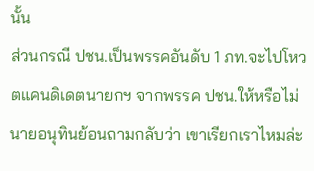นั้น
ส่วนกรณี ปชน.เป็นพรรคอันดับ 1 ภท.จะไปโหวตแคนดิเดตนายกฯ จากพรรค ปชน.ให้หรือไม่ นายอนุทินย้อนถามกลับว่า เขาเรียกเราไหมล่ะ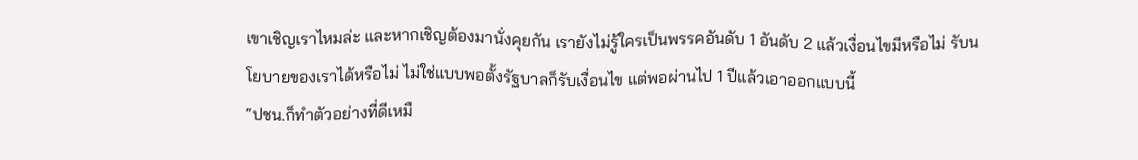เขาเชิญเราไหมล่ะ และหากเชิญต้องมานั่งคุยกัน เรายังไม่รู้ใครเป็นพรรคอันดับ 1 อันดับ 2 แล้วเงื่อนไขมีหรือไม่ รับนโยบายของเราได้หรือไม่ ไม่ใช่แบบพอตั้งรัฐบาลก็รับเงื่อนไข แต่พอผ่านไป 1 ปีแล้วเอาออกแบบนี้
“ปชน.ก็ทำตัวอย่างที่ดีเหมื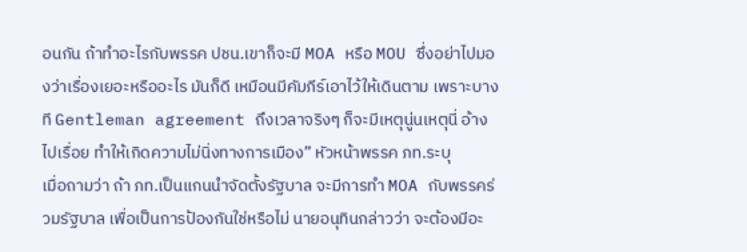อนกัน ถ้าทำอะไรกับพรรค ปชน.เขาก็จะมี MOA หรือ MOU ซึ่งอย่าไปมองว่าเรื่องเยอะหรืออะไร มันก็ดี เหมือนมีคัมภีร์เอาไว้ให้เดินตาม เพราะบางที Gentleman agreement ถึงเวลาจริงๆ ก็จะมีเหตุนู่นเหตุนี่ อ้างไปเรื่อย ทำให้เกิดความไม่นิ่งทางการเมือง” หัวหน้าพรรค ภท.ระบุ
เมื่อถามว่า ถ้า ภท.เป็นแกนนำจัดตั้งรัฐบาล จะมีการทำ MOA กับพรรคร่วมรัฐบาล เพื่อเป็นการป้องกันใช่หรือไม่ นายอนุทินกล่าวว่า จะต้องมีอะ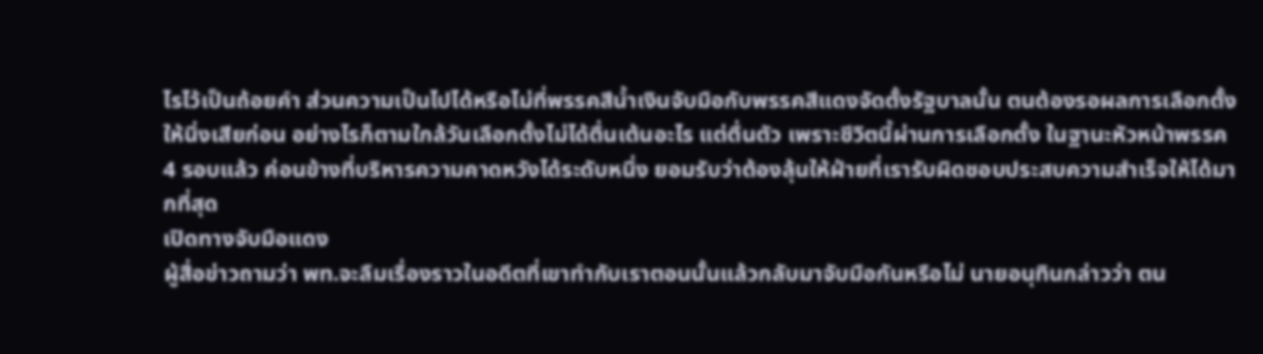ไรไว้เป็นถ้อยคำ ส่วนความเป็นไปได้หรือไม่ที่พรรคสีน้ำเงินจับมือกับพรรคสีแดงจัดตั้งรัฐบาลนั้น ตนต้องรอผลการเลือกตั้งให้นิ่งเสียก่อน อย่างไรก็ตามใกล้วันเลือกตั้งไม่ได้ตื่นเต้นอะไร แต่ตื่นตัว เพราะชีวิตนี้ผ่านการเลือกตั้ง ในฐานะหัวหน้าพรรค 4 รอบแล้ว ค่อนข้างที่บริหารความคาดหวังได้ระดับหนึ่ง ยอมรับว่าต้องลุ้นให้ฝ่ายที่เรารับผิดชอบประสบความสำเร็จให้ได้มากที่สุด
เปิดทางจับมือแดง
ผู้สื่อข่าวถามว่า พท.จะลืมเรื่องราวในอดีตที่เขาทำกับเราตอนนั้นแล้วกลับมาจับมือกันหรือไม่ นายอนุทินกล่าวว่า ตน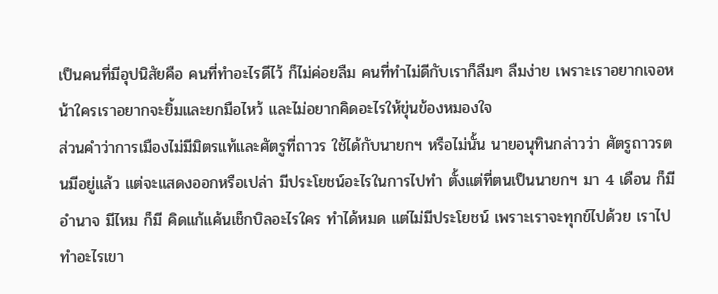เป็นคนที่มีอุปนิสัยคือ คนที่ทำอะไรดีไว้ ก็ไม่ค่อยลืม คนที่ทำไม่ดีกับเราก็ลืมๆ ลืมง่าย เพราะเราอยากเจอหน้าใครเราอยากจะยิ้มและยกมือไหว้ และไม่อยากคิดอะไรให้ขุ่นข้องหมองใจ
ส่วนคำว่าการเมืองไม่มีมิตรแท้และศัตรูที่ถาวร ใช้ได้กับนายกฯ หรือไม่นั้น นายอนุทินกล่าวว่า ศัตรูถาวรตนมีอยู่แล้ว แต่จะแสดงออกหรือเปล่า มีประโยชน์อะไรในการไปทำ ตั้งแต่ที่ตนเป็นนายกฯ มา 4 เดือน ก็มีอำนาจ มีไหม ก็มี คิดแก้แค้นเช็กบิลอะไรใคร ทำได้หมด แต่ไม่มีประโยชน์ เพราะเราจะทุกข์ไปด้วย เราไปทำอะไรเขา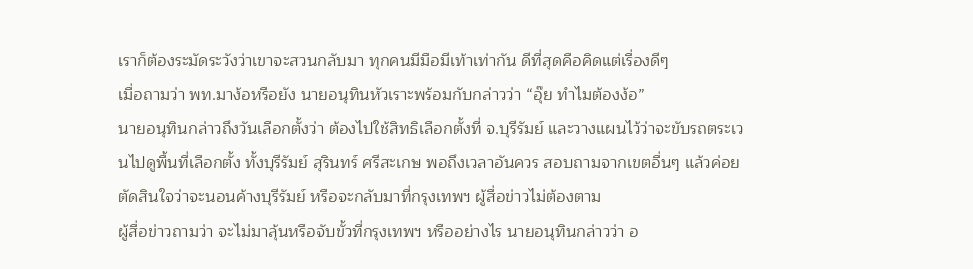เราก็ต้องระมัดระวังว่าเขาจะสวนกลับมา ทุกคนมีมือมีเท้าเท่ากัน ดีที่สุดคือคิดแต่เรื่องดีๆ
เมื่อถามว่า พท.มาง้อหรือยัง นายอนุทินหัวเราะพร้อมกับกล่าวว่า “อุ๊ย ทำไมต้องง้อ”
นายอนุทินกล่าวถึงวันเลือกตั้งว่า ต้องไปใช้สิทธิเลือกตั้งที่ จ.บุรีรัมย์ และวางแผนไว้ว่าจะขับรถตระเวนไปดูพื้นที่เลือกตั้ง ทั้งบุรีรัมย์ สุรินทร์ ศรีสะเกษ พอถึงเวลาอันควร สอบถามจากเขตอื่นๆ แล้วค่อยตัดสินใจว่าจะนอนค้างบุรีรัมย์ หรือจะกลับมาที่กรุงเทพฯ ผู้สื่อข่าวไม่ต้องตาม
ผู้สื่อข่าวถามว่า จะไม่มาลุ้นหรือจับขั้วที่กรุงเทพฯ หรืออย่างไร นายอนุทินกล่าวว่า อ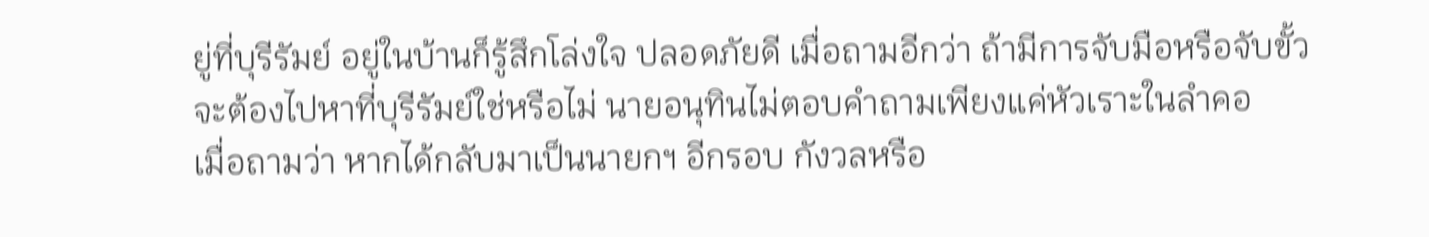ยู่ที่บุรีรัมย์ อยู่ในบ้านก็รู้สึกโล่งใจ ปลอดภัยดี เมื่อถามอีกว่า ถ้ามีการจับมือหรือจับขั้วจะต้องไปหาที่บุรีรัมย์ใช่หรือไม่ นายอนุทินไม่ตอบคำถามเพียงแค่หัวเราะในลำคอ
เมื่อถามว่า หากได้กลับมาเป็นนายกฯ อีกรอบ กังวลหรือ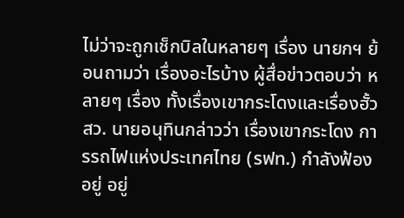ไม่ว่าจะถูกเช็กบิลในหลายๆ เรื่อง นายกฯ ย้อนถามว่า เรื่องอะไรบ้าง ผู้สื่อข่าวตอบว่า หลายๆ เรื่อง ทั้งเรื่องเขากระโดงและเรื่องฮั้ว สว. นายอนุทินกล่าวว่า เรื่องเขากระโดง การรถไฟแห่งประเทศไทย (รฟท.) กำลังฟ้องอยู่ อยู่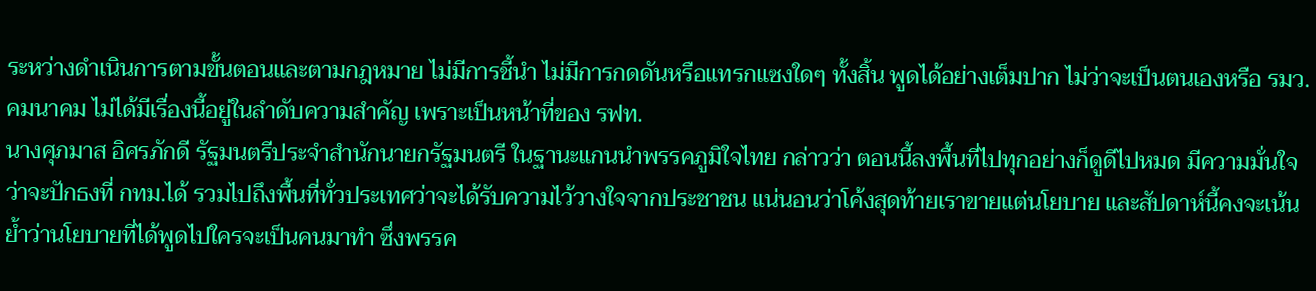ระหว่างดำเนินการตามขั้นตอนและตามกฎหมาย ไม่มีการชี้นำ ไม่มีการกดดันหรือแทรกแซงใดๆ ทั้งสิ้น พูดได้อย่างเต็มปาก ไม่ว่าจะเป็นตนเองหรือ รมว.คมนาคม ไม่ได้มีเรื่องนี้อยู่ในลำดับความสำคัญ เพราะเป็นหน้าที่ของ รฟท.
นางศุภมาส อิศรภักดี รัฐมนตรีประจำสำนักนายกรัฐมนตรี ในฐานะแกนนำพรรคภูมิใจไทย กล่าวว่า ตอนนี้ลงพื้นที่ไปทุกอย่างก็ดูดีไปหมด มีความมั่นใจว่าจะปักธงที่ กทม.ได้ รวมไปถึงพื้นที่ทั่วประเทศว่าจะได้รับความไว้วางใจจากประชาชน แน่นอนว่าโค้งสุดท้ายเราขายแต่นโยบาย และสัปดาห์นี้คงจะเน้นย้ำว่านโยบายที่ได้พูดไปใครจะเป็นคนมาทำ ซึ่งพรรค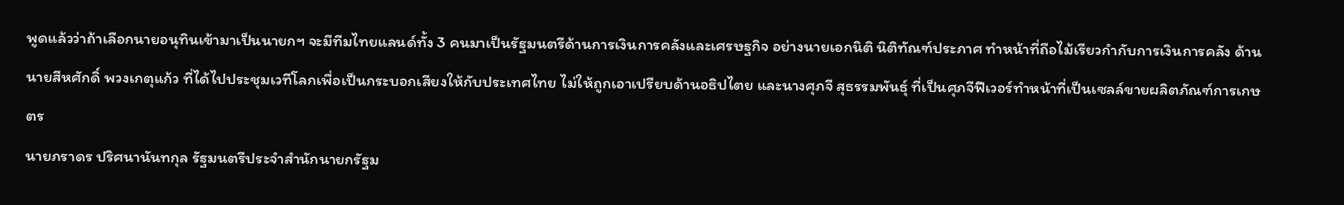พูดแล้วว่าถ้าเลือกนายอนุทินเข้ามาเป็นนายกฯ จะมีทีมไทยแลนด์ทั้ง 3 คนมาเป็นรัฐมนตรีด้านการเงินการคลังและเศรษฐกิจ อย่างนายเอกนิติ นิติทัณฑ์ประภาศ ทำหน้าที่ถือไม้เรียวกำกับการเงินการคลัง ด้านนายสีหศักดิ์ พวงเกตุแก้ว ที่ได้ไปประชุมเวทีโลกเพื่อเป็นกระบอกเสียงให้กับประเทศไทย ไม่ให้ถูกเอาเปรียบด้านอธิปไตย และนางศุภจี สุธรรมพันธุ์ ที่เป็นศุภจีฟีเวอร์ทำหน้าที่เป็นเซลล์ขายผลิตภัณฑ์การเกษตร
นายภราดร ปริศนานันทกุล รัฐมนตรีประจำสำนักนายกรัฐม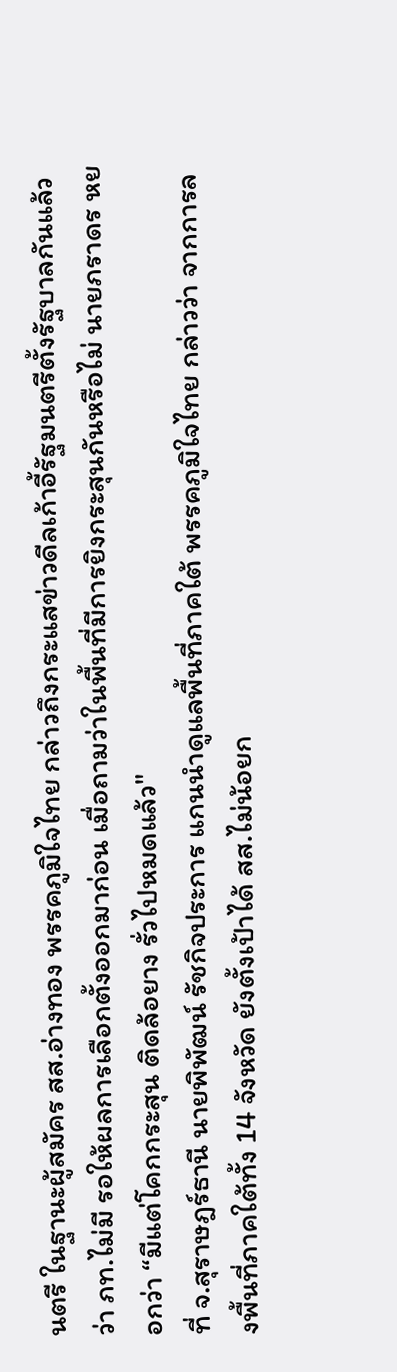นตรี ในฐานะผู้สมัคร สส.อ่างทอง พรรคภูมิใจไทย กล่าวถึงกระแสข่าวดีลเก้าอี้รัฐมนตรีตั้งรัฐบาลกันแล้วว่า ภท.ไม่มี รอให้ผลการเลือกตั้งออกมาก่อน เมื่อถามว่าในพื้นที่มีการยิงกระสุนกันหรือไม่ นายภราดร หยอกว่า “มีแต่โคกกระสุน ติดล้อยาง รั่วไปหมดแล้ว"
ที่ จ.สุราษฎร์ธานี นายพิพัฒน์ รัชกิจประการ แกนนำดูแลพื้นที่ภาคใต้ พรรคภูมิใจไทย กล่าวว่า จากการลงพื้นที่ภาคใต้ทั้ง 14 จังหวัด ยังตั้งเป้าได้ สส.ไม่น้อยก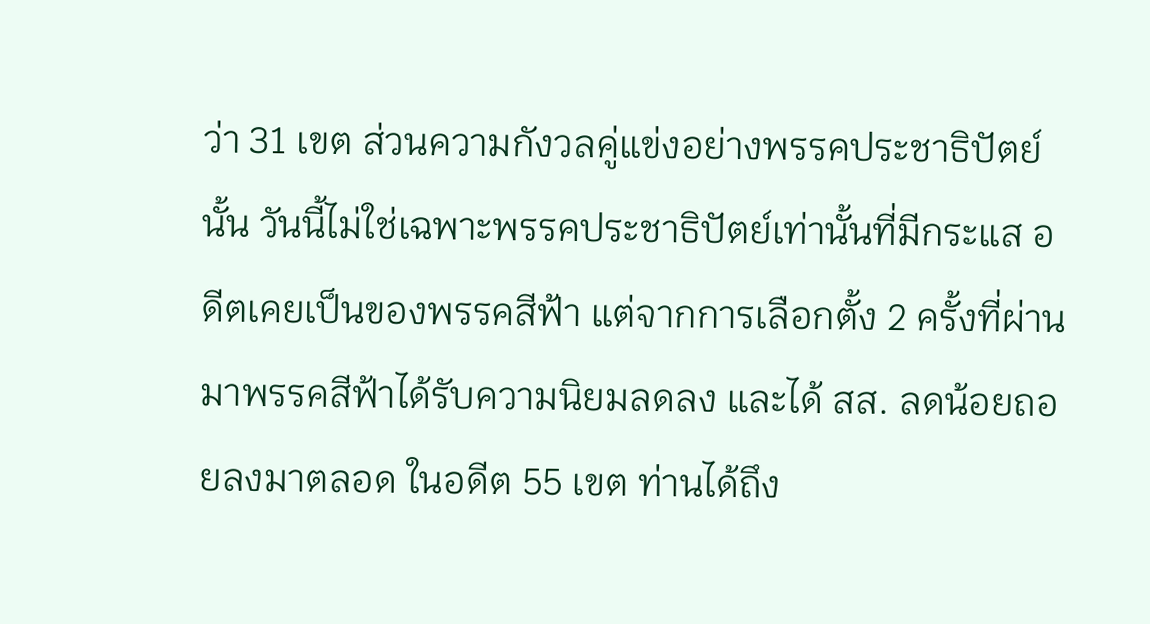ว่า 31 เขต ส่วนความกังวลคู่แข่งอย่างพรรคประชาธิปัตย์นั้น วันนี้ไม่ใช่เฉพาะพรรคประชาธิปัตย์เท่านั้นที่มีกระแส อดีตเคยเป็นของพรรคสีฟ้า แต่จากการเลือกตั้ง 2 ครั้งที่ผ่านมาพรรคสีฟ้าได้รับความนิยมลดลง และได้ สส. ลดน้อยถอยลงมาตลอด ในอดีต 55 เขต ท่านได้ถึง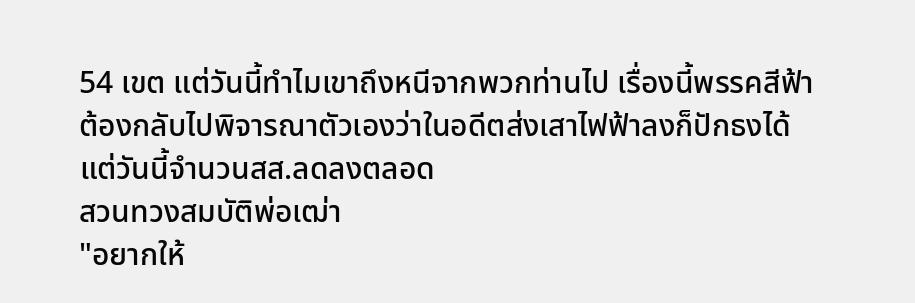54 เขต แต่วันนี้ทำไมเขาถึงหนีจากพวกท่านไป เรื่องนี้พรรคสีฟ้าต้องกลับไปพิจารณาตัวเองว่าในอดีตส่งเสาไฟฟ้าลงก็ปักธงได้ แต่วันนี้จำนวนสส.ลดลงตลอด
สวนทวงสมบัติพ่อเฒ่า
"อยากให้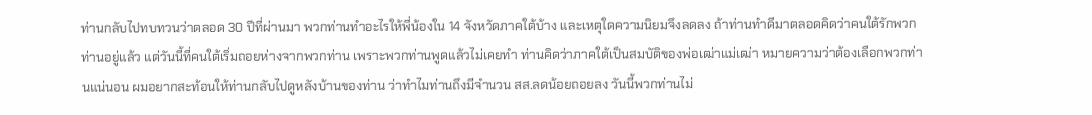ท่านกลับไปทบทวนว่าตลอด 30 ปีที่ผ่านมา พวกท่านทำอะไรให้พี่น้องใน 14 จังหวัดภาคใต้บ้าง และเหตุใดความนิยมจึงลดลง ถ้าท่านทำดีมาตลอดคิดว่าคนใต้รักพวกท่านอยู่แล้ว แต่วันนี้ที่คนใต้เริ่มถอยห่างจากพวกท่าน เพราะพวกท่านพูดแล้วไม่เคยทำ ท่านคิดว่าภาคใต้เป็นสมบัติของพ่อเฒ่าแม่เฒ่า หมายความว่าต้องเลือกพวกท่านแน่นอน ผมอยากสะท้อนให้ท่านกลับไปดูหลังบ้านของท่าน ว่าทำไมท่านถึงมีจำนวน สส.ลดน้อยถอยลง วันนี้พวกท่านไม่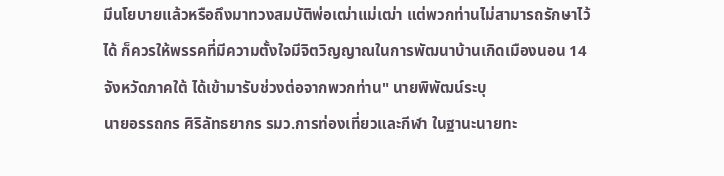มีนโยบายแล้วหรือถึงมาทวงสมบัติพ่อเฒ่าแม่เฒ่า แต่พวกท่านไม่สามารถรักษาไว้ได้ ก็ควรให้พรรคที่มีความตั้งใจมีจิตวิญญาณในการพัฒนาบ้านเกิดเมืองนอน 14 จังหวัดภาคใต้ ได้เข้ามารับช่วงต่อจากพวกท่าน" นายพิพัฒน์ระบุ
นายอรรถกร ศิริลัทธยากร รมว.การท่องเที่ยวและกีฬา ในฐานะนายทะ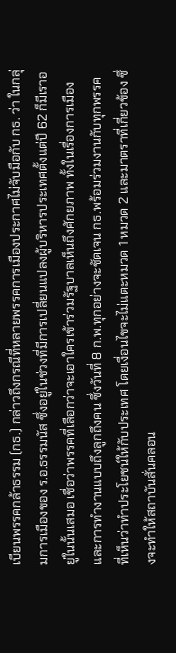เบียนพรรคกล้าธรรม (กธ.) กล่าวถึงกรณีที่หลายพรรคการเมืองประกาศไม่จับมือกับ กธ. ว่า ในกลุ่มการเมืองของ ร.อ.ธรรมนัส ซึ่งอยู่ในช่วงที่มีการเปลี่ยนแปลงผู้บริหารประเทศตั้งแต่ปี 62 ก็มีเราอยู่ในนั้นเสมอ เชื่อว่าพรรคที่เลือกว่าจะเอาใครเข้าร่วมรัฐบาลเห็นถึงศักยภาพ ทั้งในเรื่องการเมืองและการทำงานแบบถึงลูกถึงคน ซึ่งวันที่ 8 ก.พ.ทุกอย่างจะชัดเจน กธ.พร้อมร่วมงานกับทุกพรรคที่เห็นว่าทำประโยชน์ให้กับประเทศ โดยเงื่อนไขจะไม่แตะหมวด 1 หมวด 2 และมาตราที่เกี่ยวข้อง ซึ่งจะทำให้สถาบันสั่นคลอน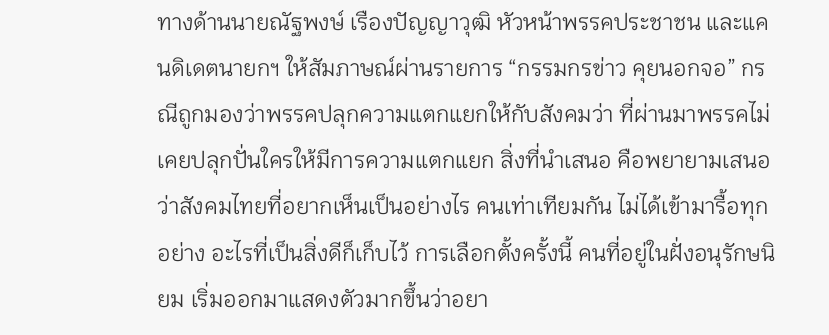ทางด้านนายณัฐพงษ์ เรืองปัญญาวุฒิ หัวหน้าพรรคประชาชน และแคนดิเดตนายกฯ ให้สัมภาษณ์ผ่านรายการ “กรรมกรข่าว คุยนอกจอ” กรณีถูกมองว่าพรรคปลุกความแตกแยกให้กับสังคมว่า ที่ผ่านมาพรรคไม่เคยปลุกปั่นใครให้มีการความแตกแยก สิ่งที่นำเสนอ คือพยายามเสนอว่าสังคมไทยที่อยากเห็นเป็นอย่างไร คนเท่าเทียมกัน ไม่ได้เข้ามารื้อทุกอย่าง อะไรที่เป็นสิ่งดีก็เก็บไว้ การเลือกตั้งครั้งนี้ คนที่อยู่ในฝั่งอนุรักษนิยม เริ่มออกมาแสดงตัวมากขึ้นว่าอยา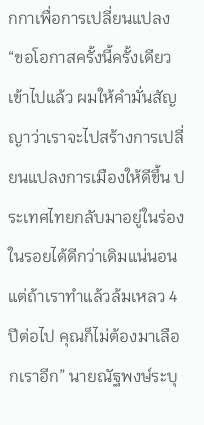กกาเพื่อการเปลี่ยนแปลง
“ขอโอกาสครั้งนี้ครั้งเดียว เข้าไปแล้ว ผมให้คำมั่นสัญญาว่าเราจะไปสร้างการเปลี่ยนแปลงการเมืองให้ดีขึ้น ประเทศไทยกลับมาอยู่ในร่องในรอยได้ดีกว่าเดิมแน่นอน แต่ถ้าเราทำแล้วล้มเหลว 4 ปีต่อไป คุณก็ไม่ต้องมาเลือกเราอีก” นายณัฐพงษ์ระบุ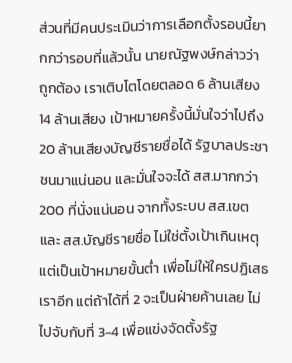ส่วนที่มีคนประเมินว่าการเลือกตั้งรอบนี้ยากกว่ารอบที่แล้วนั้น นายณัฐพงษ์กล่าวว่า ถูกต้อง เราเติบโตโดยตลอด 6 ล้านเสียง 14 ล้านเสียง เป้าหมายครั้งนี้มั่นใจว่าไปถึง 20 ล้านเสียงบัญชีรายชื่อได้ รัฐบาลประชาชนมาแน่นอน และมั่นใจจะได้ สส.มากกว่า 200 ที่นั่งแน่นอน จากทั้งระบบ สส.เขต และ สส.บัญชีรายชื่อ ไม่ใช่ตั้งเป้าเกินเหตุ แต่เป็นเป้าหมายขั้นต่ำ เพื่อไม่ให้ใครปฏิเสธเราอีก แต่ถ้าได้ที่ 2 จะเป็นฝ่ายค้านเลย ไม่ไปจับกับที่ 3-4 เพื่อแข่งจัดตั้งรัฐ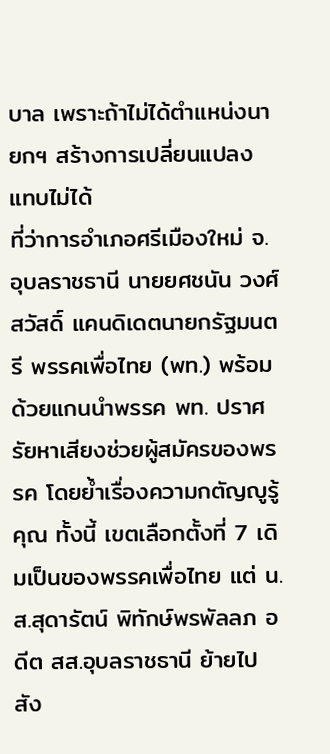บาล เพราะถ้าไม่ได้ตำแหน่งนายกฯ สร้างการเปลี่ยนแปลงแทบไม่ได้
ที่ว่าการอำเภอศรีเมืองใหม่ จ.อุบลราชธานี นายยศชนัน วงศ์สวัสดิ์ แคนดิเดตนายกรัฐมนตรี พรรคเพื่อไทย (พท.) พร้อมด้วยแกนนำพรรค พท. ปราศรัยหาเสียงช่วยผู้สมัครของพรรค โดยย้ำเรื่องความกตัญญูรู้คุณ ทั้งนี้ เขตเลือกตั้งที่ 7 เดิมเป็นของพรรคเพื่อไทย แต่ น.ส.สุดารัตน์ พิทักษ์พรพัลลภ อดีต สส.อุบลราชธานี ย้ายไปสัง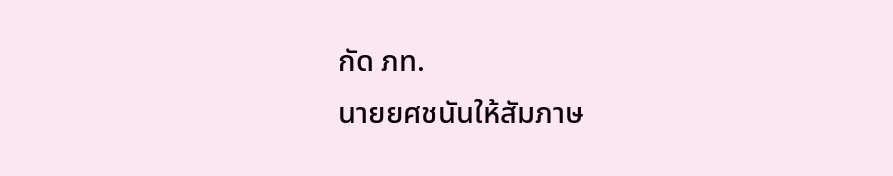กัด ภท.
นายยศชนันให้สัมภาษ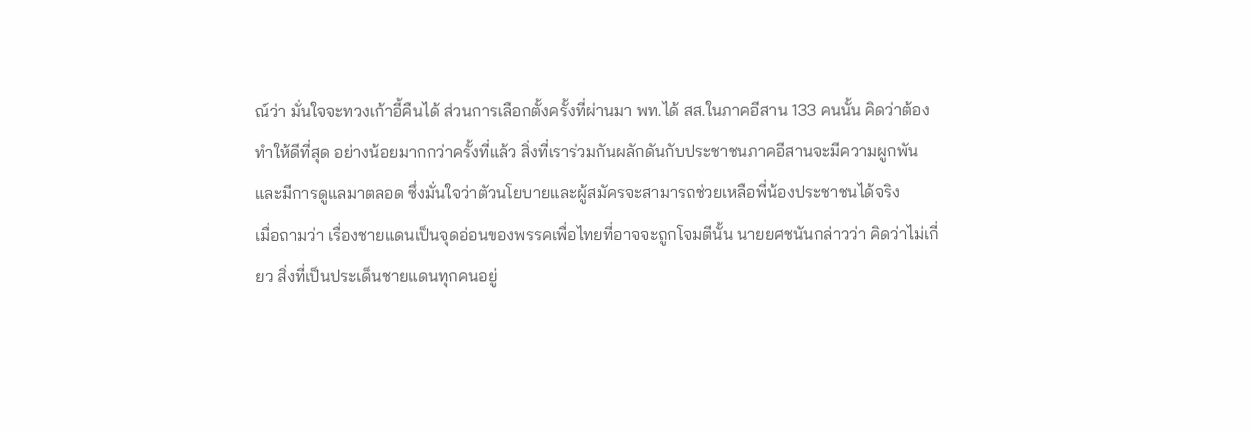ณ์ว่า มั่นใจจะทวงเก้าอี้คืนได้ ส่วนการเลือกตั้งครั้งที่ผ่านมา พท.ได้ สส.ในภาคอีสาน 133 คนนั้น คิดว่าต้องทำให้ดีที่สุด อย่างน้อยมากกว่าครั้งที่แล้ว สิ่งที่เราร่วมกันผลักดันกับประชาชนภาคอีสานจะมีความผูกพัน และมีการดูแลมาตลอด ซึ่งมั่นใจว่าตัวนโยบายและผู้สมัครจะสามารถช่วยเหลือพี่น้องประชาชนได้จริง
เมื่อถามว่า เรื่องชายแดนเป็นจุดอ่อนของพรรคเพื่อไทยที่อาจจะถูกโจมตีนั้น นายยศชนันกล่าวว่า คิดว่าไม่เกี่ยว สิ่งที่เป็นประเด็นชายแดนทุกคนอยู่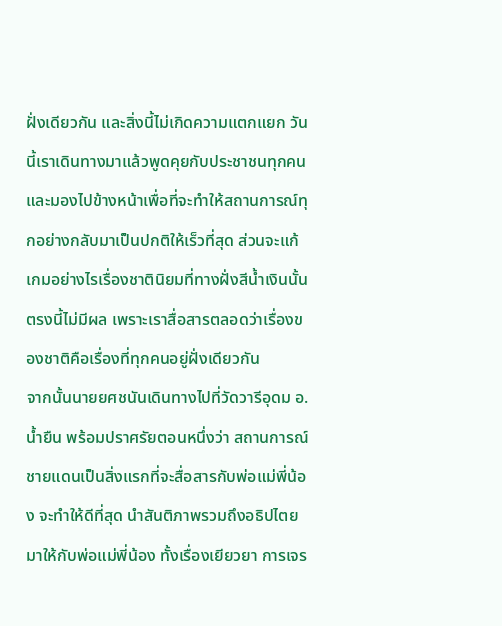ฝั่งเดียวกัน และสิ่งนี้ไม่เกิดความแตกแยก วันนี้เราเดินทางมาแล้วพูดคุยกับประชาชนทุกคน และมองไปข้างหน้าเพื่อที่จะทำให้สถานการณ์ทุกอย่างกลับมาเป็นปกติให้เร็วที่สุด ส่วนจะแก้เกมอย่างไรเรื่องชาตินิยมที่ทางฝั่งสีน้ำเงินนั้น ตรงนี้ไม่มีผล เพราะเราสื่อสารตลอดว่าเรื่องของชาติคือเรื่องที่ทุกคนอยู่ฝั่งเดียวกัน
จากนั้นนายยศชนันเดินทางไปที่วัดวารีอุดม อ.น้ำยืน พร้อมปราศรัยตอนหนึ่งว่า สถานการณ์ชายแดนเป็นสิ่งแรกที่จะสื่อสารกับพ่อแม่พี่น้อง จะทำให้ดีที่สุด นำสันติภาพรวมถึงอธิปไตยมาให้กับพ่อแม่พี่น้อง ทั้งเรื่องเยียวยา การเจร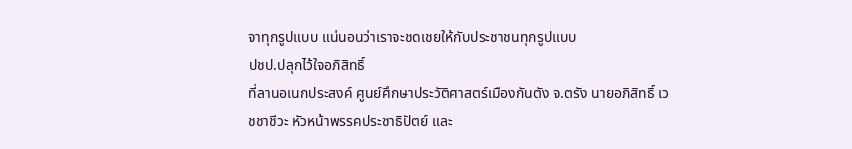จาทุกรูปแบบ แน่นอนว่าเราจะชดเชยให้กับประชาชนทุกรูปแบบ
ปชป.ปลุกไว้ใจอภิสิทธิ์
ที่ลานอเนกประสงค์ ศูนย์ศึกษาประวัติศาสตร์เมืองกันตัง จ.ตรัง นายอภิสิทธิ์ เวชชาชีวะ หัวหน้าพรรคประชาธิปัตย์ และ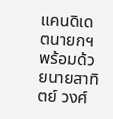แคนดิเดตนายกฯ พร้อมด้วยนายสาทิตย์ วงศ์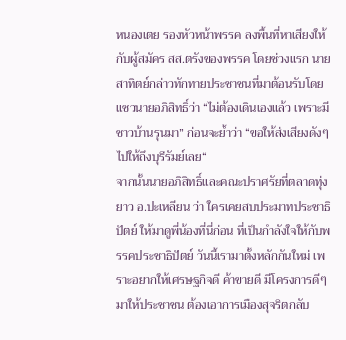หนองเตย รองหัวหน้าพรรค ลงพื้นที่หาเสียงให้กับผู้สมัคร สส.ตรังของพรรค โดยช่วงแรก นายสาทิตย์กล่าวทักทายประชาชนที่มาต้อนรับโดยแซวนายอภิสิทธิ์ว่า “ไม่ต้องเดินเองแล้ว เพราะมีชาวบ้านรุนมา” ก่อนจะย้ำว่า “ขอให้ส่งเสียงดังๆ ไปให้ถึงบุรีรัมย์เลย“
จากนั้นนายอภิสิทธิ์และคณะปราศรัยที่ตลาดทุ่งยาว อ.ปะเหลียน ว่า ใครเคยสบประมาทประชาธิปัตย์ ให้มาดูพี่น้องที่นี่ก่อน ที่เป็นกำลังใจให้กับพรรคประชาธิปัตย์ วันนี้เรามาตั้งหลักกันใหม่ เพราะอยากให้เศรษฐกิจดี ค้าขายดี มีโครงการดีๆ มาให้ประชาชน ต้องเอาการเมืองสุจริตกลับ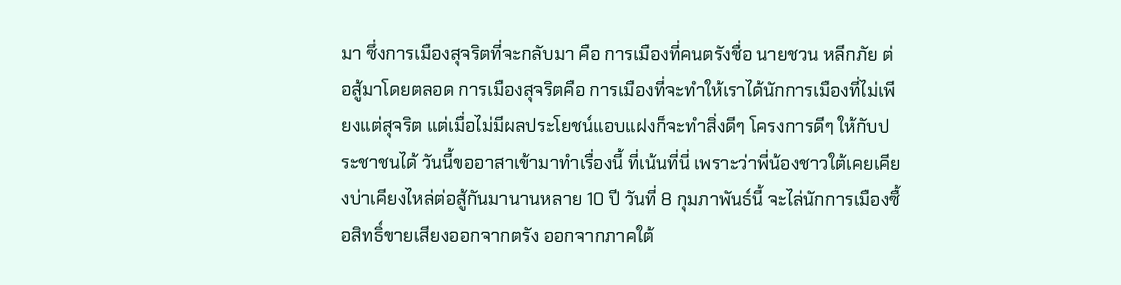มา ซึ่งการเมืองสุจริตที่จะกลับมา คือ การเมืองที่คนตรังชื่อ นายชวน หลีกภัย ต่อสู้มาโดยตลอด การเมืองสุจริตคือ การเมืองที่จะทำให้เราได้นักการเมืองที่ไม่เพียงแต่สุจริต แต่เมื่อไม่มีผลประโยชน์แอบแฝงก็จะทำสิ่งดีๆ โครงการดีๆ ให้กับประชาชนได้ วันนี้ขออาสาเข้ามาทำเรื่องนี้ ที่เน้นที่นี่ เพราะว่าพี่น้องชาวใต้เคยเคียงบ่าเคียงไหล่ต่อสู้กันมานานหลาย 10 ปี วันที่ 8 กุมภาพันธ์นี้ จะไล่นักการเมืองซื้อสิทธิ์ขายเสียงออกจากตรัง ออกจากภาคใต้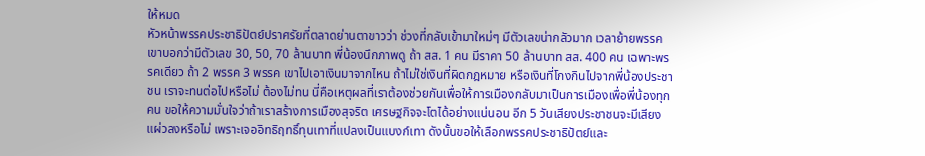ให้หมด
หัวหน้าพรรคประชาธิปัตย์ปราศรัยที่ตลาดย่านตาขาวว่า ช่วงที่กลับเข้ามาใหม่ๆ มีตัวเลขน่ากลัวมาก เวลาย้ายพรรคเขาบอกว่ามีตัวเลข 30, 50, 70 ล้านบาท พี่น้องนึกภาพดู ถ้า สส. 1 คน มีราคา 50 ล้านบาท สส. 400 คน เฉพาะพรรคเดียว ถ้า 2 พรรค 3 พรรค เขาไปเอาเงินมาจากไหน ถ้าไม่ใช่เงินที่ผิดกฎหมาย หรือเงินที่โกงกินไปจากพี่น้องประชาชน เราจะทนต่อไปหรือไม่ ต้องไม่ทน นี่คือเหตุผลที่เราต้องช่วยกันเพื่อให้การเมืองกลับมาเป็นการเมืองเพื่อพี่น้องทุกคน ขอให้ความมั่นใจว่าถ้าเราสร้างการเมืองสุจริต เศรษฐกิจจะโตได้อย่างแน่นอน อีก 5 วันเสียงประชาชนจะมีเสียงแผ่วลงหรือไม่ เพราะเจออิทธิฤทธิ์ทุนเทาที่แปลงเป็นแบงก์เทา ดังนั้นขอให้เลือกพรรคประชาธิปัตย์และ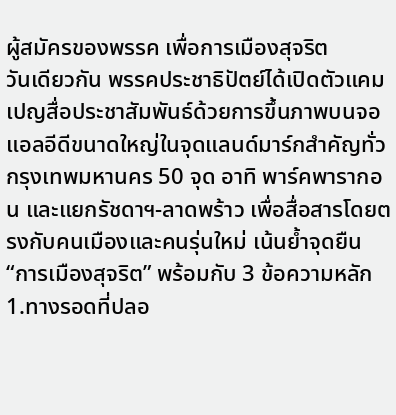ผู้สมัครของพรรค เพื่อการเมืองสุจริต
วันเดียวกัน พรรคประชาธิปัตย์ได้เปิดตัวแคมเปญสื่อประชาสัมพันธ์ด้วยการขึ้นภาพบนจอแอลอีดีขนาดใหญ่ในจุดแลนด์มาร์กสำคัญทั่วกรุงเทพมหานคร 50 จุด อาทิ พาร์คพารากอน และแยกรัชดาฯ-ลาดพร้าว เพื่อสื่อสารโดยตรงกับคนเมืองและคนรุ่นใหม่ เน้นย้ำจุดยืน “การเมืองสุจริต” พร้อมกับ 3 ข้อความหลัก 1.ทางรอดที่ปลอ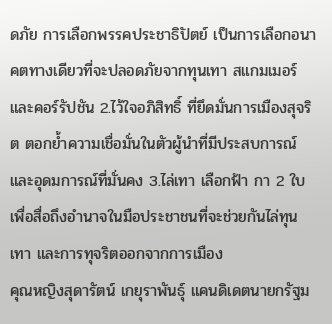ดภัย การเลือกพรรคประชาธิปัตย์ เป็นการเลือกอนาคตทางเดียวที่จะปลอดภัยจากทุนเทา สแกมเมอร์ และคอร์รัปชัน 2.ไว้ใจอภิสิทธิ์ ที่ยึดมั่นการเมืองสุจริต ตอกย้ำความเชื่อมั่นในตัวผู้นำที่มีประสบการณ์และอุดมการณ์ที่มั่นคง 3.ไล่เทา เลือกฟ้า กา 2 ใบ เพื่อสื่อถึงอำนาจในมือประชาชนที่จะช่วยกันไล่ทุนเทา และการทุจริตออกจากการเมือง
คุณหญิงสุดารัตน์ เกยุราพันธุ์ แคนดิเดตนายกรัฐม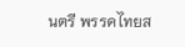นตรี พรรคไทยส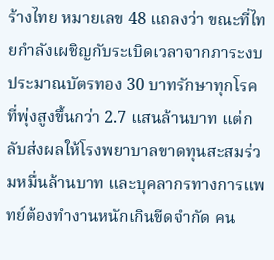ร้างไทย หมายเลข 48 แถลงว่า ขณะที่ไทยกำลังเผชิญกับระเบิดเวลาจากภาระงบประมาณบัตรทอง 30 บาทรักษาทุกโรค ที่พุ่งสูงขึ้นกว่า 2.7 แสนล้านบาท แต่กลับส่งผลให้โรงพยาบาลขาดทุนสะสมร่วมหมื่นล้านบาท และบุคลากรทางการแพทย์ต้องทำงานหนักเกินขีดจำกัด คน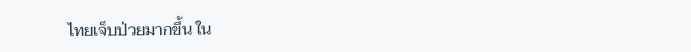ไทยเจ็บป่วยมากขึ้น ใน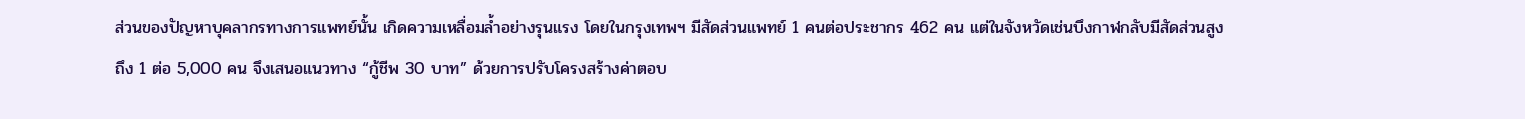ส่วนของปัญหาบุคลากรทางการแพทย์นั้น เกิดความเหลื่อมล้ำอย่างรุนแรง โดยในกรุงเทพฯ มีสัดส่วนแพทย์ 1 คนต่อประชากร 462 คน แต่ในจังหวัดเช่นบึงกาฬกลับมีสัดส่วนสูงถึง 1 ต่อ 5,000 คน จึงเสนอแนวทาง “กู้ชีพ 30 บาท” ด้วยการปรับโครงสร้างค่าตอบ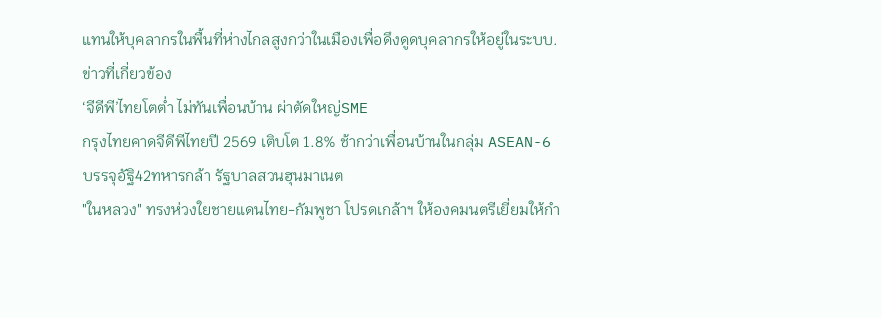แทนให้บุคลากรในพื้นที่ห่างไกลสูงกว่าในเมืองเพื่อดึงดูดบุคลากรให้อยู่ในระบบ.
ข่าวที่เกี่ยวข้อง
‘จีดีพี’ไทยโตต่ำ ไม่ทันเพื่อนบ้าน ผ่าตัดใหญ่SME
กรุงไทยคาดจีดีพีไทยปี 2569 เติบโต 1.8% ช้ากว่าเพื่อนบ้านในกลุ่ม ASEAN-6
บรรจุอัฐิ42ทหารกล้า รัฐบาลสวนฮุนมาเนต
"ในหลวง" ทรงห่วงใยชายแดนไทย-กัมพูชา โปรดเกล้าฯ ให้องคมนตรีเยี่ยมให้กำ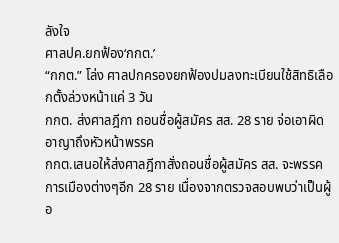ลังใจ
ศาลปค.ยกฟ้อง‘กกต.’
“กกต.” โล่ง ศาลปกครองยกฟ้องปมลงทะเบียนใช้สิทธิเลือกตั้งล่วงหน้าแค่ 3 วัน
กกต. ส่งศาลฎีกา ถอนชื่อผู้สมัคร สส. 28 ราย จ่อเอาผิดอาญาถึงหัวหน้าพรรค
กกต.เสนอให้ส่งศาลฎีกาสั่งถอนชื่อผู้สมัคร สส. จะพรรคการเมืองต่างๆอีก 28 ราย เนื่องจากตรวจสอบพบว่าเป็นผู้อ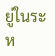ยู่ในระห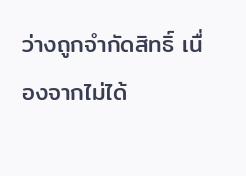ว่างถูกจำกัดสิทธิ์ เนื่องจากไม่ได้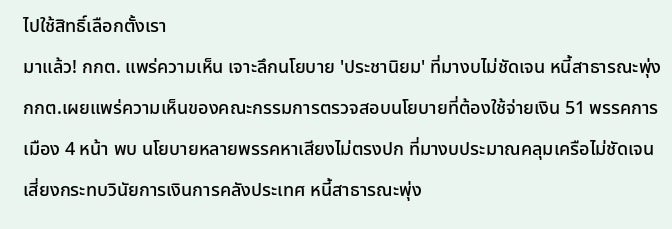ไปใช้สิทธิ์เลือกตั้งเรา
มาแล้ว! กกต. แพร่ความเห็น เจาะลึกนโยบาย 'ประชานิยม' ที่มางบไม่ชัดเจน หนี้สาธารณะพุ่ง
กกต.เผยแพร่ความเห็นของคณะกรรมการตรวจสอบนโยบายที่ต้องใช้จ่ายเงิน 51 พรรคการเมือง 4 หน้า พบ นโยบายหลายพรรคหาเสียงไม่ตรงปก ที่มางบประมาณคลุมเครือไม่ชัดเจน เสี่ยงกระทบวินัยการเงินการคลังประเทศ หนี้สาธารณะพุ่ง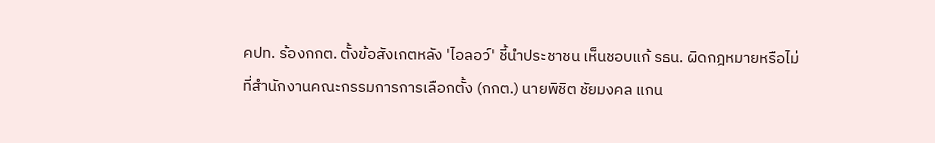คปท. ร้องกกต. ตั้งข้อสังเกตหลัง 'ไอลอว์' ชี้นำประชาชน เห็นชอบแก้ รธน. ผิดกฎหมายหรือไม่
ที่สำนักงานคณะกรรมการการเลือกตั้ง (กกต.) นายพิชิต ชัยมงคล แกน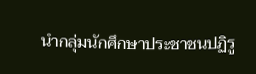นำกลุ่มนักศึกษาประชาชนปฏิรู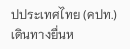ปประเทศไทย (คปท.) เดินทางยื่นห